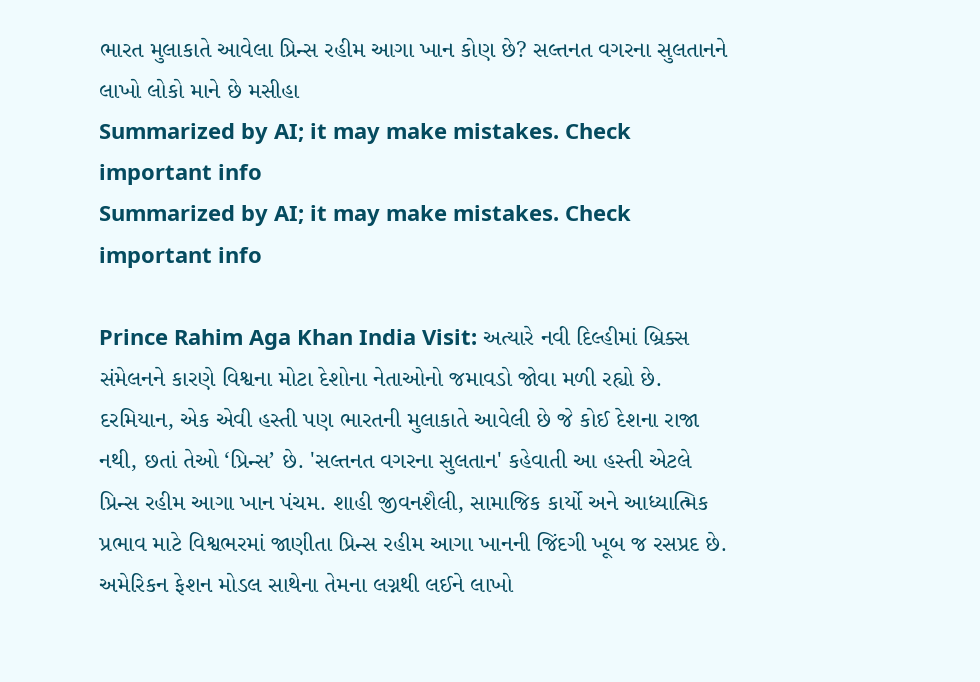ભારત મુલાકાતે આવેલા પ્રિન્સ રહીમ આગા ખાન કોણ છે? સલ્તનત વગરના સુલતાનને લાખો લોકો માને છે મસીહા
Summarized by AI; it may make mistakes. Check important info
Summarized by AI; it may make mistakes. Check important info

Prince Rahim Aga Khan India Visit: અત્યારે નવી દિલ્હીમાં બ્રિક્સ સંમેલનને કારણે વિશ્વના મોટા દેશોના નેતાઓનો જમાવડો જોવા મળી રહ્યો છે. દરમિયાન, એક એવી હસ્તી પણ ભારતની મુલાકાતે આવેલી છે જે કોઈ દેશના રાજા નથી, છતાં તેઓ ‘પ્રિન્સ’ છે. 'સલ્તનત વગરના સુલતાન' કહેવાતી આ હસ્તી એટલે પ્રિન્સ રહીમ આગા ખાન પંચમ. શાહી જીવનશૈલી, સામાજિક કાર્યો અને આધ્યાત્મિક પ્રભાવ માટે વિશ્વભરમાં જાણીતા પ્રિન્સ રહીમ આગા ખાનની જિંદગી ખૂબ જ રસપ્રદ છે. અમેરિકન ફેશન મોડલ સાથેના તેમના લગ્નથી લઈને લાખો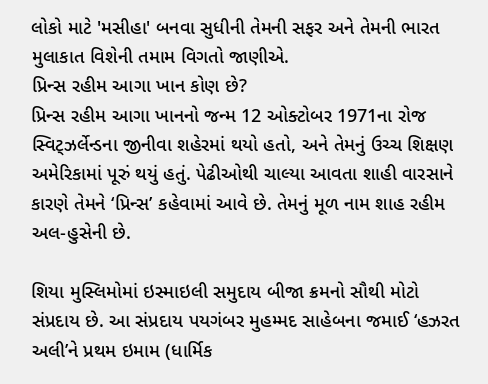લોકો માટે 'મસીહા' બનવા સુધીની તેમની સફર અને તેમની ભારત મુલાકાત વિશેની તમામ વિગતો જાણીએ.
પ્રિન્સ રહીમ આગા ખાન કોણ છે?
પ્રિન્સ રહીમ આગા ખાનનો જન્મ 12 ઓક્ટોબર 1971ના રોજ સ્વિટ્ઝર્લેન્ડના જીનીવા શહેરમાં થયો હતો, અને તેમનું ઉચ્ચ શિક્ષણ અમેરિકામાં પૂરું થયું હતું. પેઢીઓથી ચાલ્યા આવતા શાહી વારસાને કારણે તેમને ‘પ્રિન્સ’ કહેવામાં આવે છે. તેમનું મૂળ નામ શાહ રહીમ અલ-હુસેની છે.

શિયા મુસ્લિમોમાં ઇસ્માઇલી સમુદાય બીજા ક્રમનો સૌથી મોટો સંપ્રદાય છે. આ સંપ્રદાય પયગંબર મુહમ્મદ સાહેબના જમાઈ ‘હઝરત અલી’ને પ્રથમ ઇમામ (ધાર્મિક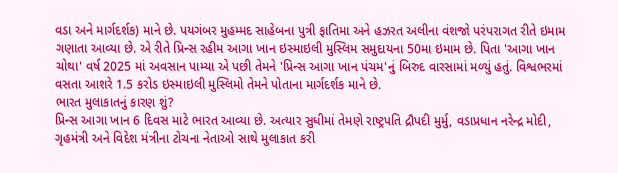વડા અને માર્ગદર્શક) માને છે. પયગંબર મુહમ્મદ સાહેબના પુત્રી ફાતિમા અને હઝરત અલીના વંશજો પરંપરાગત રીતે ઇમામ ગણાતા આવ્યા છે. એ રીતે પ્રિન્સ રહીમ આગા ખાન ઇસ્માઇલી મુસ્લિમ સમુદાયના 50મા ઇમામ છે. પિતા 'આગા ખાન ચોથા' વર્ષ 2025 માં અવસાન પામ્યા એ પછી તેમને 'પ્રિન્સ આગા ખાન પંચમ'નું બિરુદ વારસામાં મળ્યું હતું. વિશ્વભરમાં વસતા આશરે 1.5 કરોડ ઇસ્માઇલી મુસ્લિમો તેમને પોતાના માર્ગદર્શક માને છે.
ભારત મુલાકાતનું કારણ શું?
પ્રિન્સ આગા ખાન 6 દિવસ માટે ભારત આવ્યા છે. અત્યાર સુધીમાં તેમણે રાષ્ટ્રપતિ દ્રૌપદી મુર્મુ, વડાપ્રધાન નરેન્દ્ર મોદી, ગૃહમંત્રી અને વિદેશ મંત્રીના ટોચના નેતાઓ સાથે મુલાકાત કરી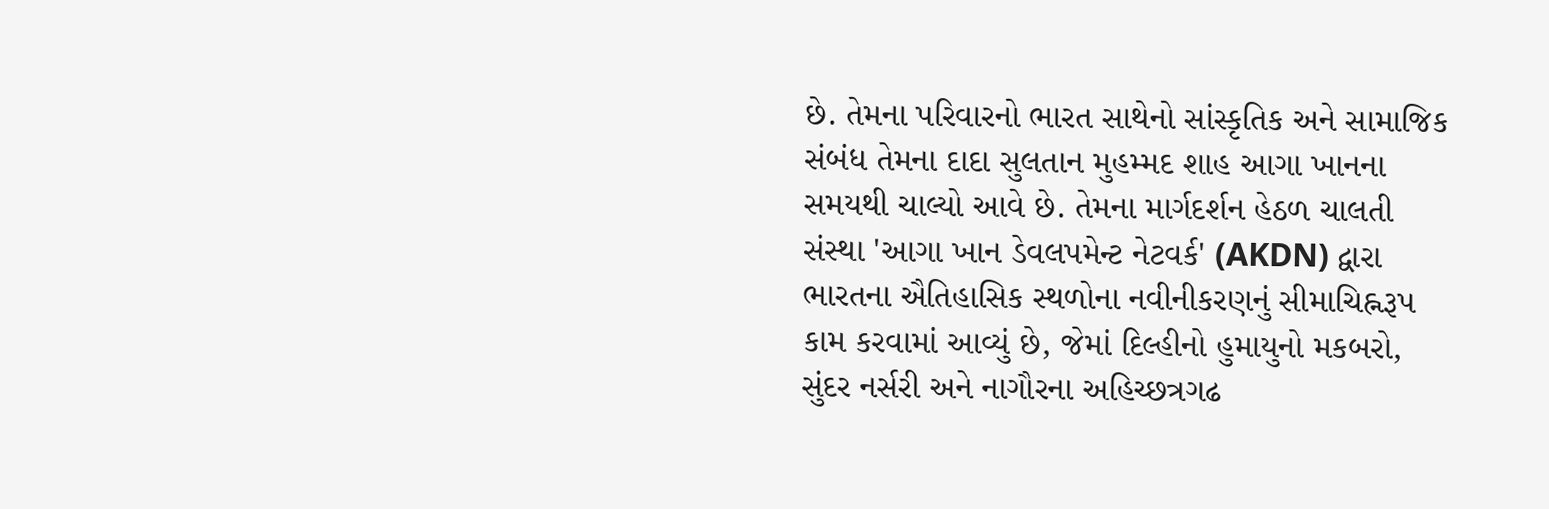છે. તેમના પરિવારનો ભારત સાથેનો સાંસ્કૃતિક અને સામાજિક સંબંધ તેમના દાદા સુલતાન મુહમ્મદ શાહ આગા ખાનના સમયથી ચાલ્યો આવે છે. તેમના માર્ગદર્શન હેઠળ ચાલતી સંસ્થા 'આગા ખાન ડેવલપમેન્ટ નેટવર્ક' (AKDN) દ્વારા ભારતના ઐતિહાસિક સ્થળોના નવીનીકરણનું સીમાચિહ્નરૂપ કામ કરવામાં આવ્યું છે, જેમાં દિલ્હીનો હુમાયુનો મકબરો, સુંદર નર્સરી અને નાગૌરના અહિચ્છત્રગઢ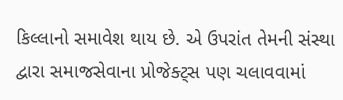કિલ્લાનો સમાવેશ થાય છે. એ ઉપરાંત તેમની સંસ્થા દ્વારા સમાજસેવાના પ્રોજેક્ટ્સ પણ ચલાવવામાં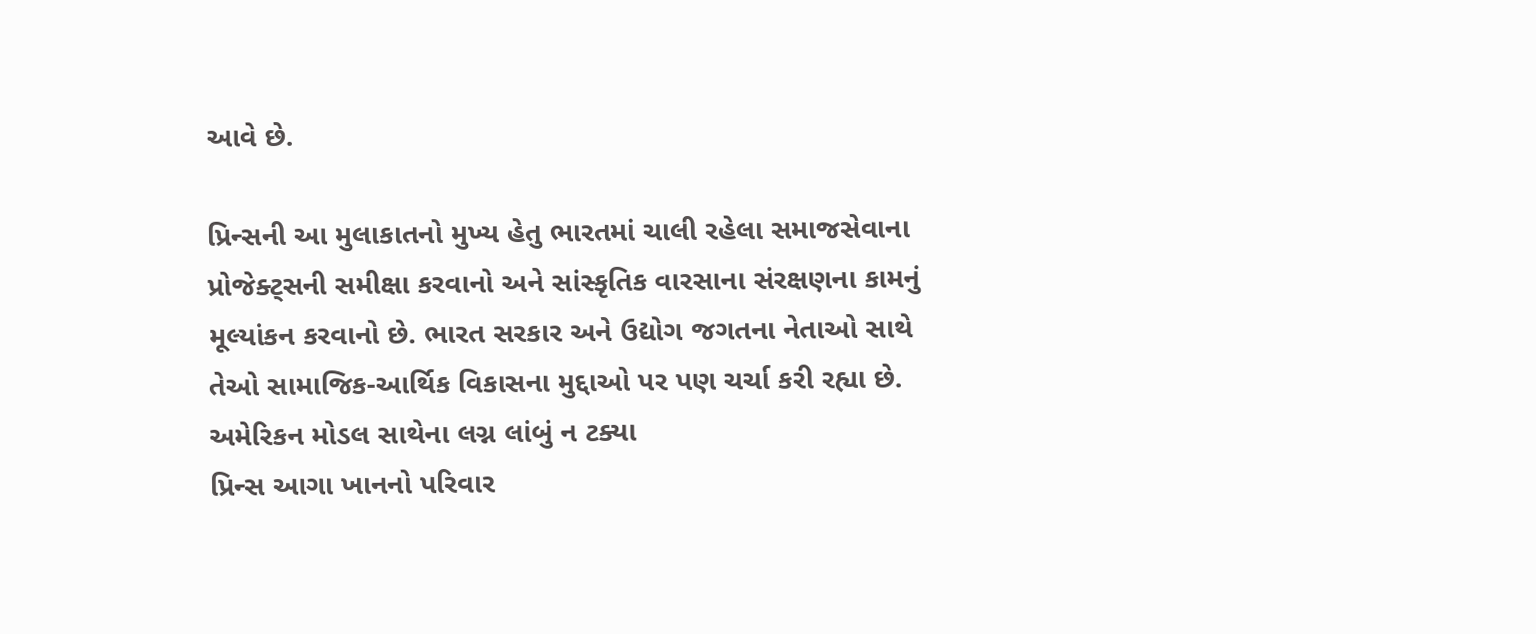આવે છે.

પ્રિન્સની આ મુલાકાતનો મુખ્ય હેતુ ભારતમાં ચાલી રહેલા સમાજસેવાના પ્રોજેક્ટ્સની સમીક્ષા કરવાનો અને સાંસ્કૃતિક વારસાના સંરક્ષણના કામનું મૂલ્યાંકન કરવાનો છે. ભારત સરકાર અને ઉદ્યોગ જગતના નેતાઓ સાથે તેઓ સામાજિક-આર્થિક વિકાસના મુદ્દાઓ પર પણ ચર્ચા કરી રહ્યા છે.
અમેરિકન મોડલ સાથેના લગ્ન લાંબું ન ટક્યા
પ્રિન્સ આગા ખાનનો પરિવાર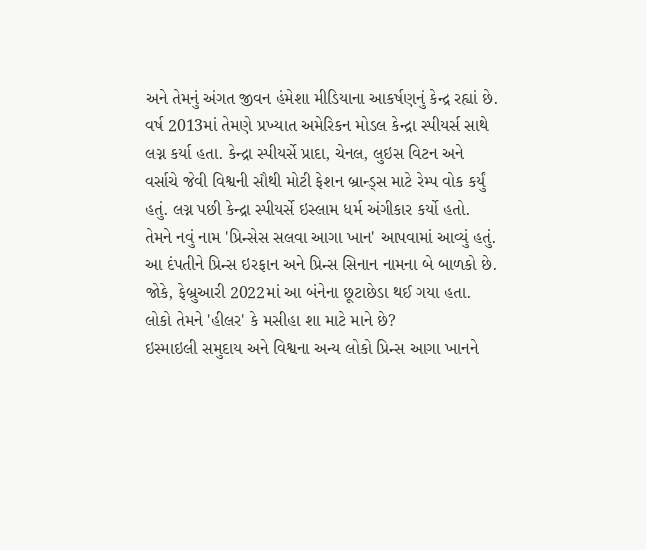અને તેમનું અંગત જીવન હંમેશા મીડિયાના આકર્ષણનું કેન્દ્ર રહ્યાં છે. વર્ષ 2013માં તેમણે પ્રખ્યાત અમેરિકન મોડલ કેન્દ્રા સ્પીયર્સ સાથે લગ્ન કર્યા હતા. કેન્દ્રા સ્પીયર્સે પ્રાદા, ચેનલ, લુઇસ વિટન અને વર્સાચે જેવી વિશ્વની સૌથી મોટી ફેશન બ્રાન્ડ્સ માટે રેમ્પ વોક કર્યું હતું. લગ્ન પછી કેન્દ્રા સ્પીયર્સે ઇસ્લામ ધર્મ અંગીકાર કર્યો હતો. તેમને નવું નામ 'પ્રિન્સેસ સલવા આગા ખાન' આપવામાં આવ્યું હતું. આ દંપતીને પ્રિન્સ ઇરફાન અને પ્રિન્સ સિનાન નામના બે બાળકો છે. જોકે, ફેબ્રુઆરી 2022માં આ બંનેના છૂટાછેડા થઈ ગયા હતા.
લોકો તેમને 'હીલર' કે મસીહા શા માટે માને છે?
ઇસ્માઇલી સમુદાય અને વિશ્વના અન્ય લોકો પ્રિન્સ આગા ખાનને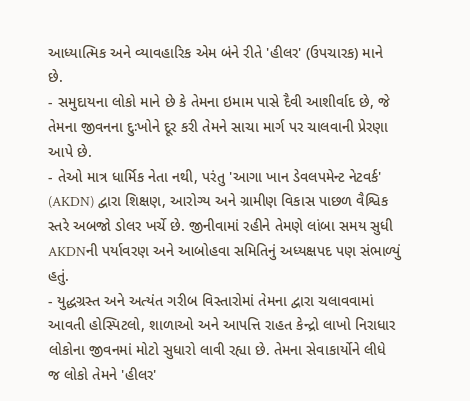આધ્યાત્મિક અને વ્યાવહારિક એમ બંને રીતે 'હીલર' (ઉપચારક) માને છે.
- સમુદાયના લોકો માને છે કે તેમના ઇમામ પાસે દૈવી આશીર્વાદ છે, જે તેમના જીવનના દુઃખોને દૂર કરી તેમને સાચા માર્ગ પર ચાલવાની પ્રેરણા આપે છે.
- તેઓ માત્ર ધાર્મિક નેતા નથી, પરંતુ 'આગા ખાન ડેવલપમેન્ટ નેટવર્ક' (AKDN) દ્વારા શિક્ષણ, આરોગ્ય અને ગ્રામીણ વિકાસ પાછળ વૈશ્વિક સ્તરે અબજો ડોલર ખર્ચે છે. જીનીવામાં રહીને તેમણે લાંબા સમય સુધી AKDNની પર્યાવરણ અને આબોહવા સમિતિનું અધ્યક્ષપદ પણ સંભાળ્યું હતું.
- યુદ્ધગ્રસ્ત અને અત્યંત ગરીબ વિસ્તારોમાં તેમના દ્વારા ચલાવવામાં આવતી હોસ્પિટલો, શાળાઓ અને આપત્તિ રાહત કેન્દ્રો લાખો નિરાધાર લોકોના જીવનમાં મોટો સુધારો લાવી રહ્યા છે. તેમના સેવાકાર્યોને લીધે જ લોકો તેમને 'હીલર'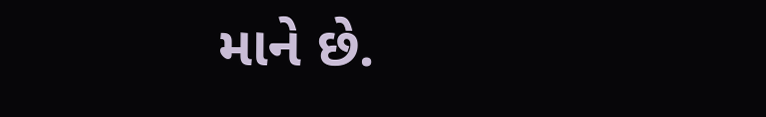માને છે.